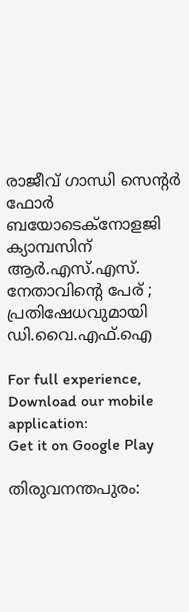രാജീവ് ഗാന്ധി സെന്റര്‍ ഫോര്‍ ബയോടെക്നോളജി ക്യാമ്പസിന് ആര്‍.എസ്‌.എസ്. നേതാവിന്റെ പേര് ; പ്രതിഷേധവുമായി ഡി.വൈ.എഫ്‌.ഐ

For full experience, Download our mobile application:
Get it on Google Play

തിരുവനന്തപുരം: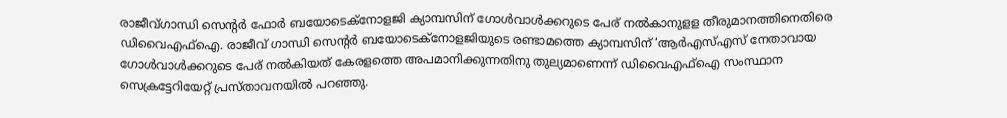രാജീവ്ഗാന്ധി സെന്റര്‍ ഫോര്‍ ബയോടെക്നോളജി ക്യാമ്പസിന് ഗോള്‍വാള്‍ക്കറുടെ പേര് നല്‍കാനുളള തീരുമാനത്തിനെതിരെ ഡിവൈഎഫ്‌ഐ. രാജീവ് ഗാന്ധി സെന്റര്‍ ബയോടെക്നോളജിയുടെ രണ്ടാമത്തെ ക്യാമ്പസിന് ‘ആര്‍എസ്‌എസ് നേതാവായ ഗോള്‍വാള്‍ക്കറുടെ പേര് നല്‍കിയത് കേരളത്തെ അപമാനിക്കുന്നതിനു തുല്യമാണെന്ന് ഡിവൈഎഫ്‌ഐ സംസ്ഥാന സെക്രട്ടേറിയേറ്റ് പ്രസ്താവനയില്‍ പറഞ്ഞു.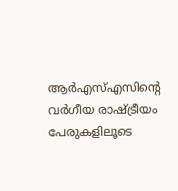ആര്‍എസ്‌എസിന്റെ വര്‍ഗീയ രാഷ്ട്രീയം പേരുകളിലൂടെ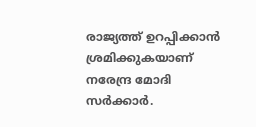രാജ്യത്ത് ഉറപ്പിക്കാന്‍ ശ്രമിക്കുകയാണ് നരേന്ദ്ര മോദി സര്‍ക്കാര്‍.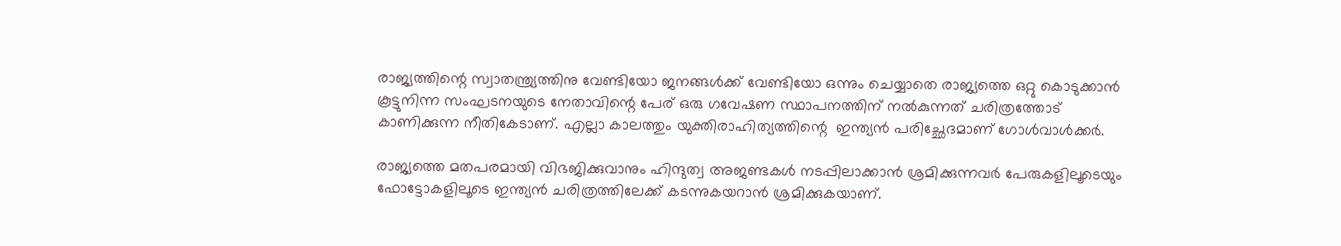രാജ്യത്തിന്റെ സ്വാതന്ത്ര്യത്തിനു വേണ്ടിയോ ജനങ്ങള്‍ക്ക് വേണ്ടിയോ ഒന്നും ചെയ്യാതെ രാജ്യത്തെ ഒറ്റു കൊടുക്കാന്‍ കൂട്ടുനിന്ന സംഘടനയുടെ നേതാവിന്റെ പേര് ഒരു ഗവേഷണ സ്ഥാപനത്തിന് നല്‍കുന്നത് ചരിത്രത്തോട് കാണിക്കുന്ന നീതികേടാണ്. എല്ലാ കാലത്തും യുക്തിരാഹിത്യത്തിന്റെ  ഇന്ത്യന്‍ പരിച്ഛേദമാണ് ഗോള്‍വാള്‍ക്കര്‍.

രാജ്യത്തെ മതപരമായി വിഭജിക്കുവാനും ഹിന്ദുത്വ അജണ്ടകള്‍ നടപ്പിലാക്കാന്‍ ശ്രമിക്കുന്നവര്‍ പേരുകളിലൂടെയും ഫോട്ടോകളിലൂടെ ഇന്ത്യന്‍ ചരിത്രത്തിലേക്ക് കടന്നുകയറാന്‍ ശ്രമിക്കുകയാണ്.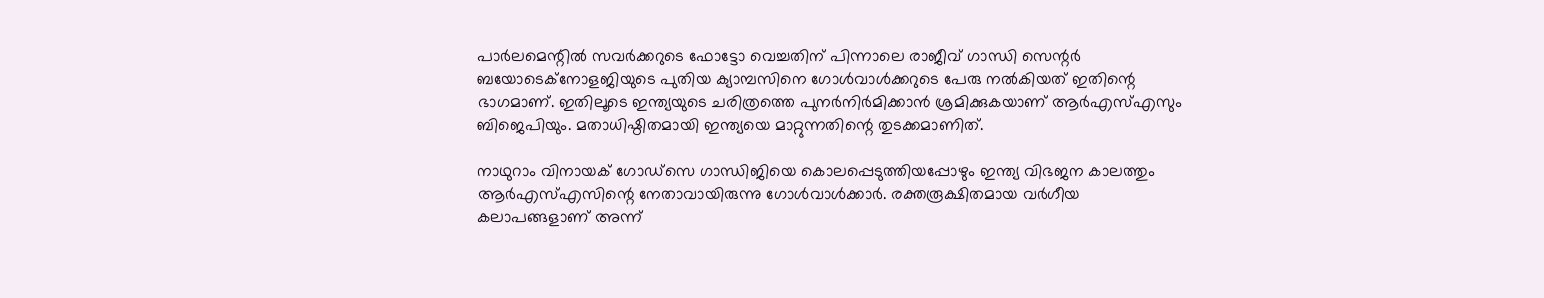പാര്‍ലമെന്റില്‍ സവര്‍ക്കറുടെ ഫോട്ടോ വെച്ചതിന് പിന്നാലെ രാജീവ് ഗാന്ധി സെന്റര്‍ ബയോടെക്നോളജിയുടെ പുതിയ ക്യാമ്പസിനെ ഗോള്‍വാള്‍ക്കറുടെ പേരു നല്‍കിയത് ഇതിന്റെ ഭാഗമാണ്. ഇതിലൂടെ ഇന്ത്യയുടെ ചരിത്രത്തെ പുനര്‍നിര്‍മിക്കാന്‍ ശ്രമിക്കുകയാണ് ആര്‍എസ്‌എസും ബിജെപിയും. മതാധിഷ്ഠിതമായി ഇന്ത്യയെ മാറ്റുന്നതിന്റെ തുടക്കമാണിത്.

നാഥുറാം വിനായക് ഗോഡ്‌സെ ഗാന്ധിജിയെ കൊലപ്പെടുത്തിയപ്പോഴും ഇന്ത്യ വിഭജന കാലത്തും ആര്‍എസ്‌എസിന്റെ നേതാവായിരുന്നു ഗോള്‍വാള്‍ക്കാര്‍. രക്തരൂക്ഷിതമായ വര്‍ഗീയ കലാപങ്ങളാണ് അന്ന്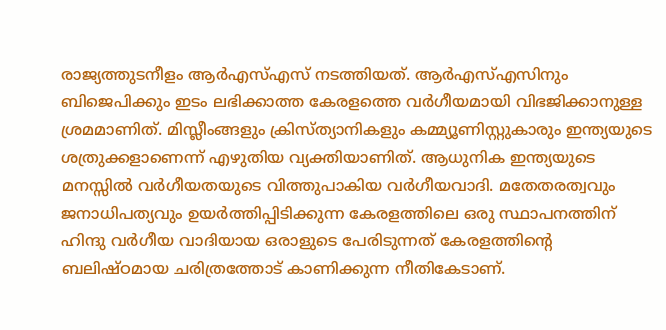രാജ്യത്തുടനീളം ആര്‍എസ്‌എസ് നടത്തിയത്. ആര്‍എസ്‌എസിനും ബിജെപിക്കും ഇടം ലഭിക്കാത്ത കേരളത്തെ വര്‍ഗീയമായി വിഭജിക്കാനുള്ള ശ്രമമാണിത്. മിസ്ലീംങ്ങളും ക്രിസ്ത്യാനികളും കമ്മ്യൂണിസ്റ്റുകാരും ഇന്ത്യയുടെ ശത്രുക്കളാണെന്ന് എഴുതിയ വ്യക്തിയാണിത്. ആധുനിക ഇന്ത്യയുടെ മനസ്സില്‍ വര്‍ഗീയതയുടെ വിത്തുപാകിയ വര്‍ഗീയവാദി. മതേതരത്വവും ജനാധിപത്യവും ഉയര്‍ത്തിപ്പിടിക്കുന്ന കേരളത്തിലെ ഒരു സ്ഥാപനത്തിന് ഹിന്ദു വര്‍ഗീയ വാദിയായ ഒരാളുടെ പേരിടുന്നത് കേരളത്തിന്റെ ബലിഷ്ഠമായ ചരിത്രത്തോട് കാണിക്കുന്ന നീതികേടാണ്.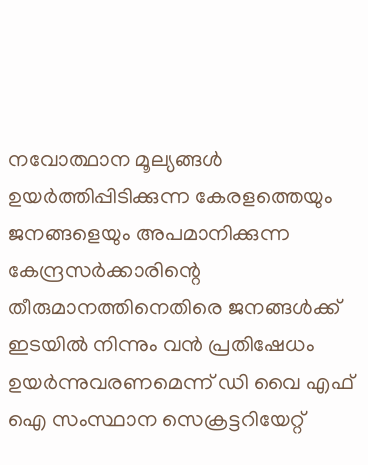നവോത്ഥാന മൂല്യങ്ങള്‍ ഉയര്‍ത്തിപ്പിടിക്കുന്ന കേരളത്തെയും ജനങ്ങളെയും അപമാനിക്കുന്ന കേന്ദ്രസര്‍ക്കാരിന്റെ തീരുമാനത്തിനെതിരെ ജനങ്ങള്‍ക്ക് ഇടയില്‍ നിന്നും വന്‍ പ്രതിഷേധം ഉയര്‍ന്നുവരണമെന്ന് ഡി വൈ എഫ് ഐ സംസ്ഥാന സെക്രട്ടറിയേറ്റ്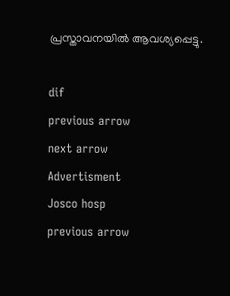പ്രസ്താവനയില്‍ ആവശ്യപ്പെട്ടു.

dif
previous arrow
next arrow
Advertisment
Josco hosp
previous arrow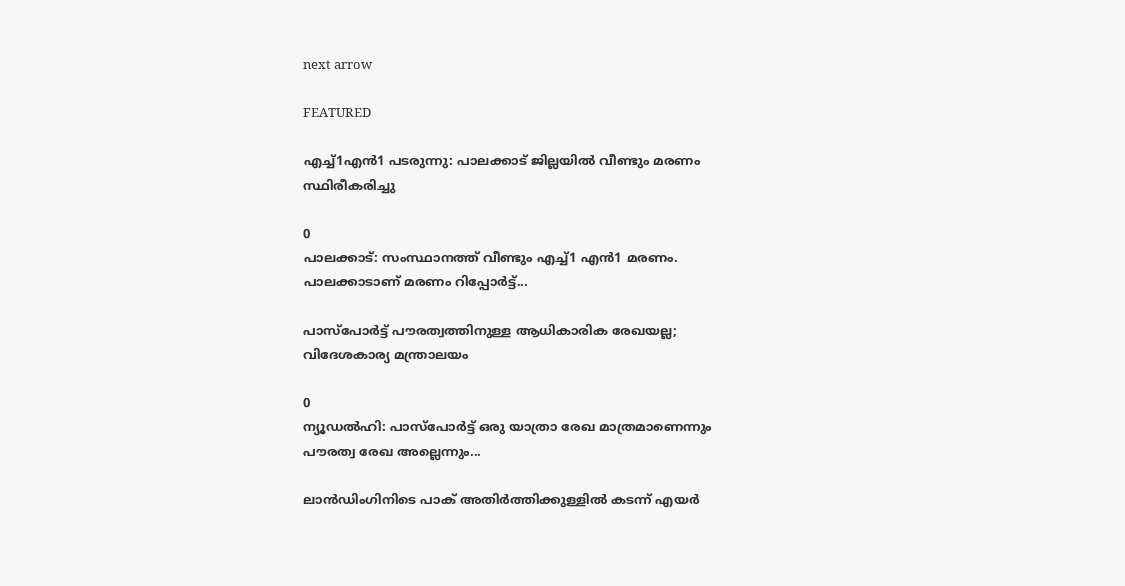next arrow

FEATURED

എച്ച്1എൻ1 പടരുന്നു: പാലക്കാട് ജില്ലയിൽ വീണ്ടും മരണം സ്ഥിരീകരിച്ചു

0
പാലക്കാട്: സംസ്ഥാനത്ത് വീണ്ടും എച്ച്1 എന്‍1 മരണം. പാലക്കാടാണ് മരണം റിപ്പോര്‍ട്ട്...

പാസ്‌പോർട്ട് പൗരത്വത്തിനുള്ള ആധികാരിക രേഖയല്ല; വിദേശകാര്യ മന്ത്രാലയം

0
ന്യൂഡല്‍ഹി: പാസ്‌പോർട്ട് ഒരു യാത്രാ രേഖ മാത്രമാണെന്നും പൗരത്വ രേഖ അല്ലെന്നും...

ലാൻഡിംഗിനിടെ പാക് അതിർത്തിക്കുള്ളിൽ കടന്ന് എയർ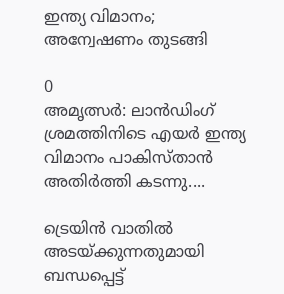ഇന്ത്യ വിമാനം; അന്വേഷണം തുടങ്ങി

0
അമൃത്സർ: ലാൻഡിംഗ് ശ്രമത്തിനിടെ എയർ ഇന്ത്യ വിമാനം പാകിസ്താൻ അതിർത്തി കടന്നു....

ട്രെയിൻ വാതിൽ അടയ്ക്കുന്നതുമായി ബന്ധപ്പെട്ട്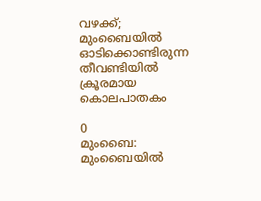വഴക്ക്; മുംബൈയിൽ ഓടിക്കൊണ്ടിരുന്ന തീവണ്ടിയിൽ ക്രൂരമായ കൊലപാതകം

0
മുംബൈ: മുംബൈയില്‍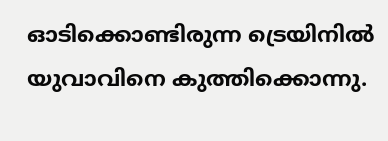ഓടിക്കൊണ്ടിരുന്ന ട്രെയിനില്‍ യുവാവിനെ കുത്തിക്കൊന്നു.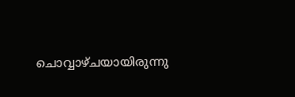ചൊവ്വാഴ്ചയായിരുന്നു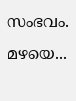സംഭവം. മഴയെ...